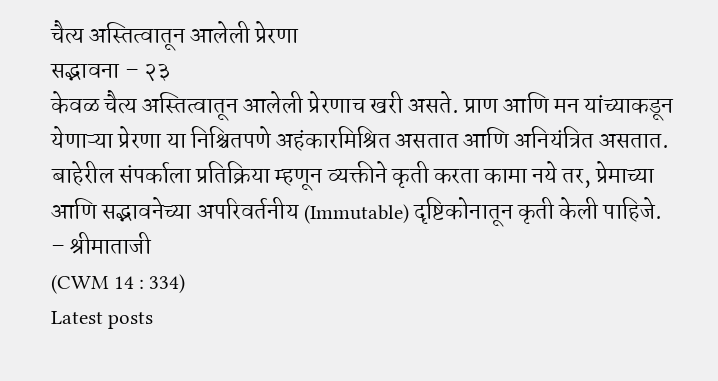चैत्य अस्तित्वातून आलेली प्रेरणा
सद्भावना – २३
केवळ चैत्य अस्तित्वातून आलेली प्रेरणाच खरी असते. प्राण आणि मन यांच्याकडून येणाऱ्या प्रेरणा या निश्चितपणे अहंकारमिश्रित असतात आणि अनियंत्रित असतात. बाहेरील संपर्काला प्रतिक्रिया म्हणून व्यक्तीने कृती करता कामा नये तर, प्रेमाच्या आणि सद्भावनेच्या अपरिवर्तनीय (Immutable) दृष्टिकोनातून कृती केली पाहिजे.
– श्रीमाताजी
(CWM 14 : 334)
Latest posts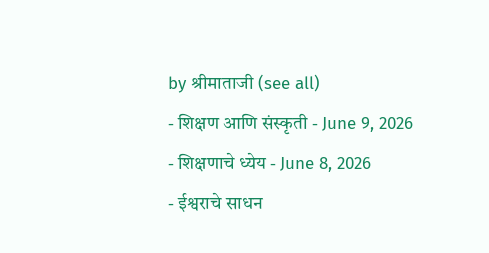by श्रीमाताजी (see all)
- शिक्षण आणि संस्कृती - June 9, 2026
- शिक्षणाचे ध्येय - June 8, 2026
- ईश्वराचे साधन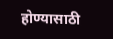होण्यासाठी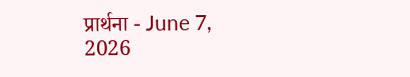प्रार्थना - June 7, 2026